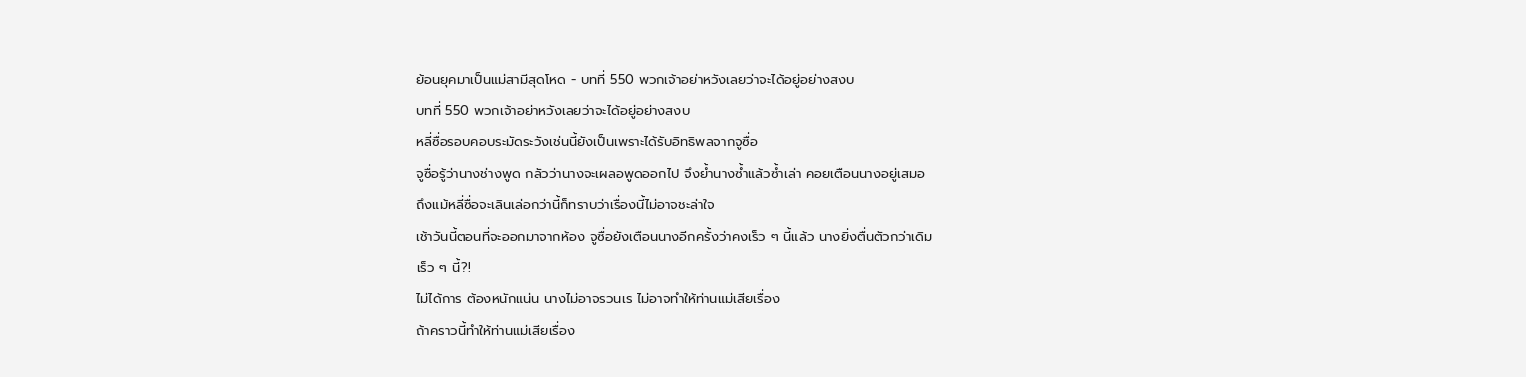ย้อนยุคมาเป็นแม่สามีสุดโหด - บทที่ 550 พวกเจ้าอย่าหวังเลยว่าจะได้อยู่อย่างสงบ
บทที่ 550 พวกเจ้าอย่าหวังเลยว่าจะได้อยู่อย่างสงบ
หลี่ซื่อรอบคอบระมัดระวังเช่นนี้ยังเป็นเพราะได้รับอิทธิพลจากจูซื่อ
จูซื่อรู้ว่านางช่างพูด กลัวว่านางจะเผลอพูดออกไป จึงย้ำนางซ้ำแล้วซ้ำเล่า คอยเตือนนางอยู่เสมอ
ถึงแม้หลี่ซื่อจะเลินเล่อกว่านี้ก็ทราบว่าเรื่องนี้ไม่อาจชะล่าใจ
เช้าวันนี้ตอนที่จะออกมาจากห้อง จูซื่อยังเตือนนางอีกครั้งว่าคงเร็ว ๆ นี้แล้ว นางยิ่งตื่นตัวกว่าเดิม
เร็ว ๆ นี้?!
ไม่ได้การ ต้องหนักแน่น นางไม่อาจรวนเร ไม่อาจทำให้ท่านแม่เสียเรื่อง
ถ้าคราวนี้ทำให้ท่านแม่เสียเรื่อง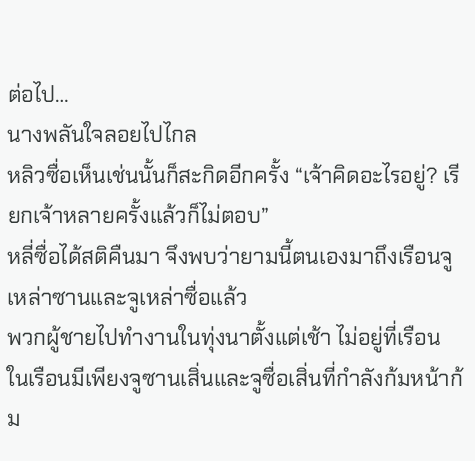ต่อไป…
นางพลันใจลอยไปไกล
หลิวซื่อเห็นเช่นนั้นก็สะกิดอีกครั้ง “เจ้าคิดอะไรอยู่? เรียกเจ้าหลายครั้งแล้วก็ไม่ตอบ”
หลี่ซื่อได้สติคืนมา จึงพบว่ายามนี้ตนเองมาถึงเรือนจูเหล่าซานและจูเหล่าซื่อแล้ว
พวกผู้ชายไปทำงานในทุ่งนาตั้งแต่เช้า ไม่อยู่ที่เรือน
ในเรือนมีเพียงจูซานเสิ่นและจูซื่อเสิ่นที่กำลังก้มหน้าก้ม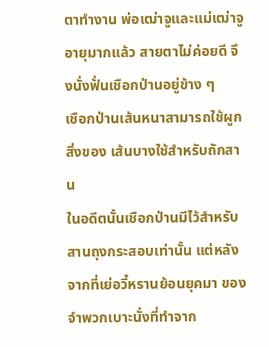ตาทำงาน พ่อเฒ่าจูและแม่เฒ่าจูอายุมากแล้ว สายตาไม่ค่อยดี จึงนั่งฟั่นเชือกป่านอยู่ข้าง ๆ
เชือกป่านเส้นหนาสามารถใช้ผูกสิ่งของ เส้นบางใช้สำหรับถักสาน
ในอดีตนั้นเชือกป่านมีไว้สำหรับสานถุงกระสอบเท่านั้น แต่หลังจากที่เย่อวี๋หรานย้อนยุคมา ของจำพวกเบาะนั่งที่ทำจาก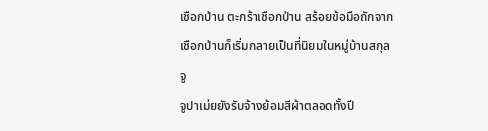เชือกป่าน ตะกร้าเชือกป่าน สร้อยข้อมือถักจากเชือกป่านก็เริ่มกลายเป็นที่นิยมในหมู่บ้านสกุลจู
จูปาเม่ยยังรับจ้างย้อมสีผ้าตลอดทั้งปี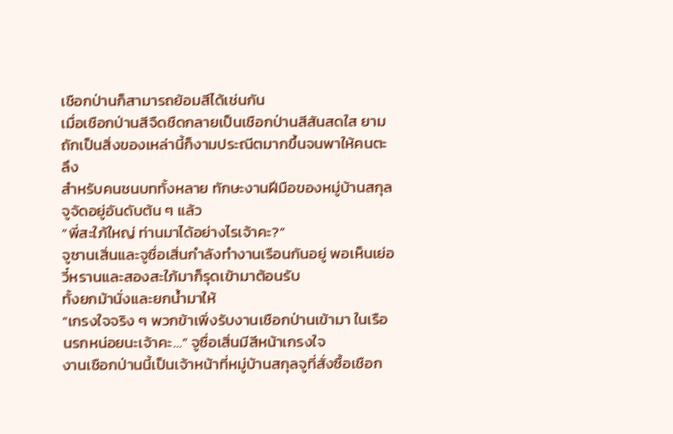เชือกป่านก็สามารถย้อมสีได้เช่นกัน
เมื่อเชือกป่านสีจืดชืดกลายเป็นเชือกป่านสีสันสดใส ยามถักเป็นสิ่งของเหล่านี้ก็งามประณีตมากขึ้นจนพาให้คนตะลึง
สำหรับคนชนบททั้งหลาย ทักษะงานฝีมือของหมู่บ้านสกุลจูจัดอยู่อันดับต้น ๆ แล้ว
“พี่สะใภ้ใหญ่ ท่านมาได้อย่างไรเจ้าคะ?”
จูซานเสิ่นและจูซื่อเสิ่นกำลังทำงานเรือนกันอยู่ พอเห็นเย่อวี๋หรานและสองสะใภ้มาก็รุดเข้ามาต้อนรับ
ทั้งยกม้านั่งและยกน้ำมาให้
“เกรงใจจริง ๆ พวกข้าเพิ่งรับงานเชือกป่านเข้ามา ในเรือนรกหน่อยนะเจ้าคะ…” จูซื่อเสิ่นมีสีหน้าเกรงใจ
งานเชือกป่านนี้เป็นเจ้าหน้าที่หมู่บ้านสกุลจูที่สั่งซื้อเชือก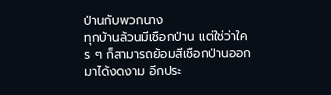ป่านกับพวกนาง
ทุกบ้านล้วนมีเชือกป่าน แต่ใช่ว่าใคร ๆ ก็สามารถย้อมสีเชือกป่านออกมาได้งดงาม อีกประ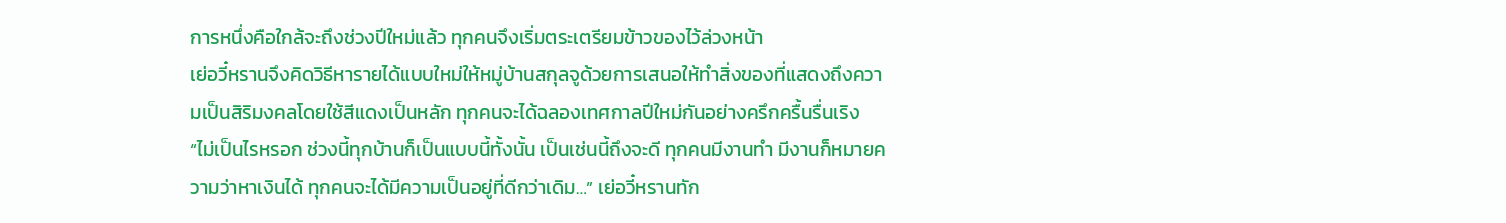การหนึ่งคือใกล้จะถึงช่วงปีใหม่แล้ว ทุกคนจึงเริ่มตระเตรียมข้าวของไว้ล่วงหน้า
เย่อวี๋หรานจึงคิดวิธีหารายได้แบบใหม่ให้หมู่บ้านสกุลจูด้วยการเสนอให้ทำสิ่งของที่แสดงถึงความเป็นสิริมงคลโดยใช้สีแดงเป็นหลัก ทุกคนจะได้ฉลองเทศกาลปีใหม่กันอย่างครึกครื้นรื่นเริง
“ไม่เป็นไรหรอก ช่วงนี้ทุกบ้านก็เป็นแบบนี้ทั้งนั้น เป็นเช่นนี้ถึงจะดี ทุกคนมีงานทำ มีงานก็หมายความว่าหาเงินได้ ทุกคนจะได้มีความเป็นอยู่ที่ดีกว่าเดิม…” เย่อวี๋หรานทัก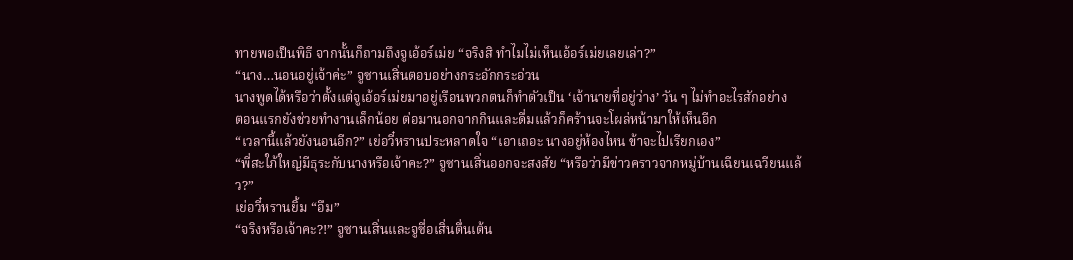ทายพอเป็นพิธี จากนั้นก็ถามถึงจูเอ้อร์เม่ย “จริงสิ ทำไมไม่เห็นเอ้อร์เม่ยเลยเล่า?”
“นาง…นอนอยู่เจ้าค่ะ” จูซานเสิ่นตอบอย่างกระอักกระอ่วน
นางพูดได้หรือว่าตั้งแต่จูเอ้อร์เม่ยมาอยู่เรือนพวกตนก็ทำตัวเป็น ‘เจ้านายที่อยู่ว่าง’ วัน ๆ ไม่ทำอะไรสักอย่าง
ตอนแรกยังช่วยทำงานเล็กน้อย ต่อมานอกจากกินและดื่มแล้วก็คร้านจะโผล่หน้ามาให้เห็นอีก
“เวลานี้แล้วยังนอนอีก?” เย่อวี๋หรานประหลาดใจ “เอาเถอะ นางอยู่ห้องไหน ข้าจะไปเรียกเอง”
“พี่สะใภ้ใหญ่มีธุระกับนางหรือเจ้าคะ?” จูซานเสิ่นออกจะสงสัย “หรือว่ามีข่าวคราวจากหมู่บ้านเฉียนเฉวียนแล้ว?”
เย่อวี๋หรานยิ้ม “อืม”
“จริงหรือเจ้าคะ?!” จูซานเสิ่นและจูซื่อเสิ่นตื่นเต้น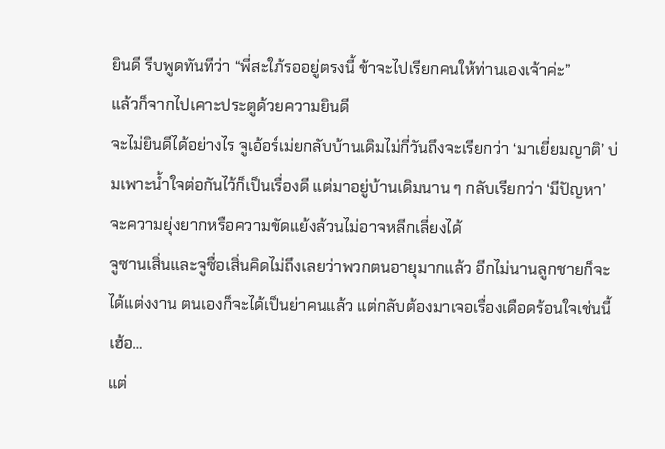ยินดี รีบพูดทันทีว่า “พี่สะใภ้รออยู่ตรงนี้ ข้าจะไปเรียกคนให้ท่านเองเจ้าค่ะ”
แล้วก็จากไปเคาะประตูด้วยความยินดี
จะไม่ยินดีได้อย่างไร จูเอ้อร์เม่ยกลับบ้านเดิมไม่กี่วันถึงจะเรียกว่า ‘มาเยี่ยมญาติ’ บ่มเพาะน้ำใจต่อกันไว้ก็เป็นเรื่องดี แต่มาอยู่บ้านเดิมนาน ๆ กลับเรียกว่า ‘มีปัญหา’ จะความยุ่งยากหรือความขัดแย้งล้วนไม่อาจหลีกเลี่ยงได้
จูซานเสิ่นและจูซื่อเสิ่นคิดไม่ถึงเลยว่าพวกตนอายุมากแล้ว อีกไม่นานลูกชายก็จะได้แต่งงาน ตนเองก็จะได้เป็นย่าคนแล้ว แต่กลับต้องมาเจอเรื่องเดือดร้อนใจเช่นนี้
เฮ้อ…
แต่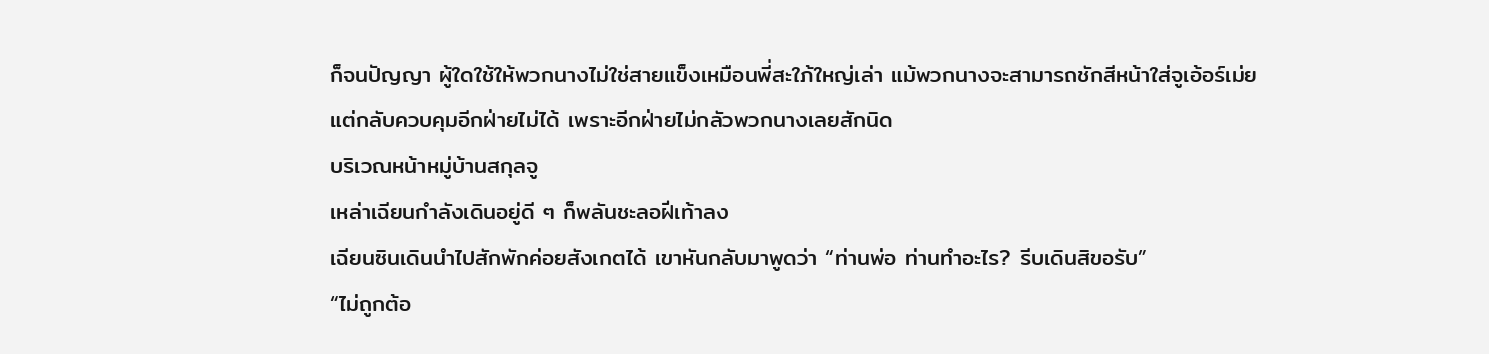ก็จนปัญญา ผู้ใดใช้ให้พวกนางไม่ใช่สายแข็งเหมือนพี่สะใภ้ใหญ่เล่า แม้พวกนางจะสามารถชักสีหน้าใส่จูเอ้อร์เม่ย แต่กลับควบคุมอีกฝ่ายไม่ได้ เพราะอีกฝ่ายไม่กลัวพวกนางเลยสักนิด
บริเวณหน้าหมู่บ้านสกุลจู
เหล่าเฉียนกำลังเดินอยู่ดี ๆ ก็พลันชะลอฝีเท้าลง
เฉียนซินเดินนำไปสักพักค่อยสังเกตได้ เขาหันกลับมาพูดว่า “ท่านพ่อ ท่านทำอะไร? รีบเดินสิขอรับ”
“ไม่ถูกต้อ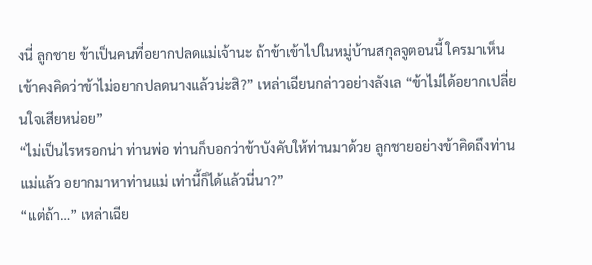งนี่ ลูกชาย ข้าเป็นคนที่อยากปลดแม่เจ้านะ ถ้าข้าเข้าไปในหมู่บ้านสกุลจูตอนนี้ ใครมาเห็นเข้าคงคิดว่าข้าไม่อยากปลดนางแล้วน่ะสิ?” เหล่าเฉียนกล่าวอย่างลังเล “ข้าไม่ได้อยากเปลี่ยนใจเสียหน่อย”
“ไม่เป็นไรหรอกน่า ท่านพ่อ ท่านก็บอกว่าข้าบังคับให้ท่านมาด้วย ลูกชายอย่างข้าคิดถึงท่านแม่แล้ว อยากมาหาท่านแม่ เท่านี้ก็ได้แล้วนี่นา?”
“แต่ถ้า…” เหล่าเฉีย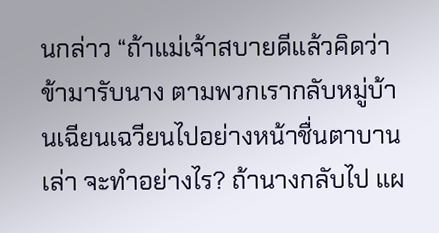นกล่าว “ถ้าแม่เจ้าสบายดีแล้วคิดว่าข้ามารับนาง ตามพวกเรากลับหมู่บ้านเฉียนเฉวียนไปอย่างหน้าชื่นตาบานเล่า จะทำอย่างไร? ถ้านางกลับไป แผ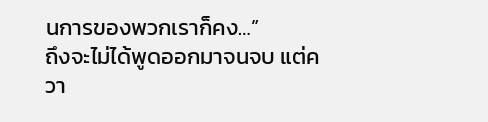นการของพวกเราก็คง…”
ถึงจะไม่ได้พูดออกมาจนจบ แต่ควา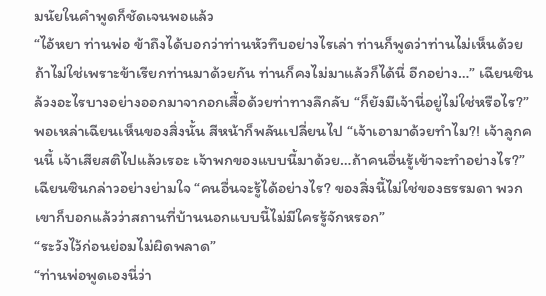มนัยในคำพูดก็ชัดเจนพอแล้ว
“ไอ้หยา ท่านพ่อ ข้าถึงได้บอกว่าท่านหัวทึบอย่างไรเล่า ท่านก็พูดว่าท่านไม่เห็นด้วย ถ้าไม่ใช่เพราะข้าเรียกท่านมาด้วยกัน ท่านก็คงไม่มาแล้วก็ได้นี่ อีกอย่าง…” เฉียนซินล้วงอะไรบางอย่างออกมาจากอกเสื้อด้วยท่าทางลึกลับ “ก็ยังมีเจ้านี่อยู่ไม่ใช่หรือไร?”
พอเหล่าเฉียนเห็นของสิ่งนั้น สีหน้าก็พลันเปลี่ยนไป “เจ้าเอามาด้วยทำไม?! เจ้าลูกคนนี้ เจ้าเสียสติไปแล้วเรอะ เจ้าพกของแบบนี้มาด้วย…ถ้าคนอื่นรู้เข้าจะทำอย่างไร?”
เฉียนซินกล่าวอย่างย่ามใจ “คนอื่นจะรู้ได้อย่างไร? ของสิ่งนี้ไม่ใช่ของธรรมดา พวกเขาก็บอกแล้วว่าสถานที่บ้านนอกแบบนี้ไม่มีใครรู้จักหรอก”
“ระวังไว้ก่อนย่อมไม่ผิดพลาด”
“ท่านพ่อพูดเองนี่ว่า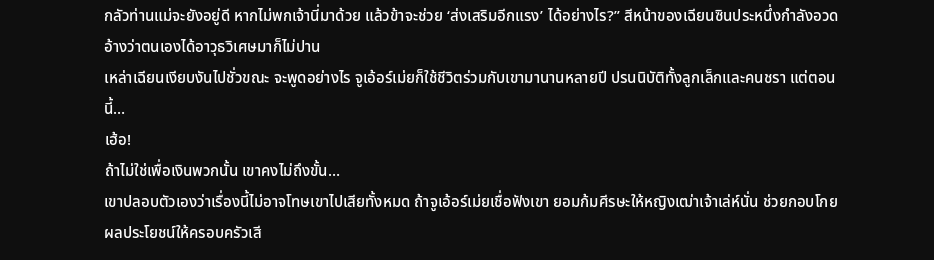กลัวท่านแม่จะยังอยู่ดี หากไม่พกเจ้านี่มาด้วย แล้วข้าจะช่วย ‘ส่งเสริมอีกแรง’ ได้อย่างไร?” สีหน้าของเฉียนซินประหนึ่งกำลังอวดอ้างว่าตนเองได้อาวุธวิเศษมาก็ไม่ปาน
เหล่าเฉียนเงียบงันไปชั่วขณะ จะพูดอย่างไร จูเอ้อร์เม่ยก็ใช้ชีวิตร่วมกับเขามานานหลายปี ปรนนิบัติทั้งลูกเล็กและคนชรา แต่ตอนนี้…
เฮ้อ!
ถ้าไม่ใช่เพื่อเงินพวกนั้น เขาคงไม่ถึงขั้น…
เขาปลอบตัวเองว่าเรื่องนี้ไม่อาจโทษเขาไปเสียทั้งหมด ถ้าจูเอ้อร์เม่ยเชื่อฟังเขา ยอมก้มศีรษะให้หญิงเฒ่าเจ้าเล่ห์นั่น ช่วยกอบโกยผลประโยชน์ให้ครอบครัวเสี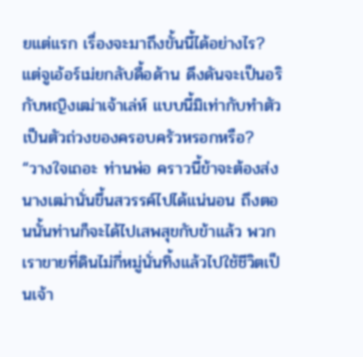ยแต่แรก เรื่องจะมาถึงขั้นนี้ได้อย่างไร?
แต่จูเอ้อร์เม่ยกลับดื้อด้าน ดึงดันจะเป็นอริกับหญิงเฒ่าเจ้าเล่ห์ แบบนี้มิเท่ากับทำตัวเป็นตัวถ่วงของครอบครัวหรอกหรือ?
“วางใจเถอะ ท่านพ่อ คราวนี้ข้าจะต้องส่งนางเฒ่านั่นขึ้นสวรรค์ไปได้แน่นอน ถึงตอนนั้นท่านก็จะได้ไปเสพสุขกับข้าแล้ว พวกเราขายที่ดินไม่กี่หมู่นั่นทิ้งแล้วไปใช้ชีวิตเป็นเจ้า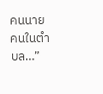คนนายคนในตำบล…”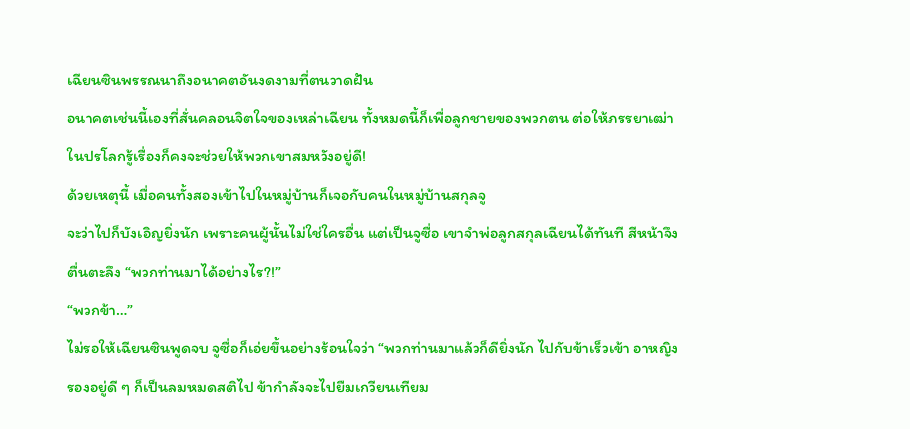เฉียนซินพรรณนาถึงอนาคตอันงดงามที่ตนวาดฝัน
อนาคตเช่นนี้เองที่สั่นคลอนจิตใจของเหล่าเฉียน ทั้งหมดนี้ก็เพื่อลูกชายของพวกตน ต่อให้ภรรยาเฒ่าในปรโลกรู้เรื่องก็คงจะช่วยให้พวกเขาสมหวังอยู่ดี!
ด้วยเหตุนี้ เมื่อคนทั้งสองเข้าไปในหมู่บ้านก็เจอกับคนในหมู่บ้านสกุลจู
จะว่าไปก็บังเอิญยิ่งนัก เพราะคนผู้นั้นไม่ใช่ใครอื่น แต่เป็นจูซื่อ เขาจำพ่อลูกสกุลเฉียนได้ทันที สีหน้าจึงตื่นตะลึง “พวกท่านมาได้อย่างไร?!”
“พวกข้า…”
ไม่รอให้เฉียนซินพูดจบ จูซื่อก็เอ่ยขึ้นอย่างร้อนใจว่า “พวกท่านมาแล้วก็ดียิ่งนัก ไปกับข้าเร็วเข้า อาหญิงรองอยู่ดี ๆ ก็เป็นลมหมดสติไป ข้ากำลังจะไปยืมเกวียนเทียม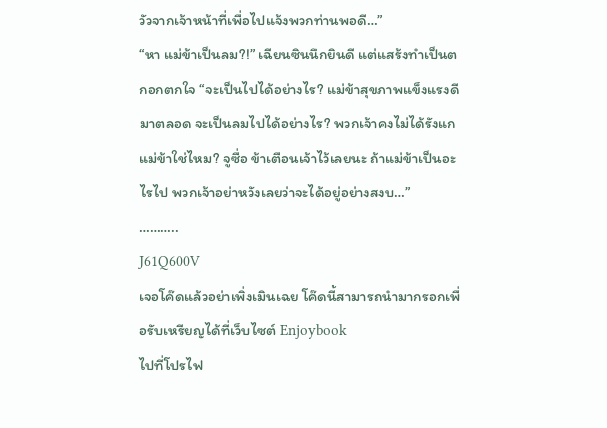วัวจากเจ้าหน้าที่เพื่อไปแจ้งพวกท่านพอดี…”
“หา แม่ข้าเป็นลม?!” เฉียนซินนึกยินดี แต่แสร้งทำเป็นตกอกตกใจ “จะเป็นไปได้อย่างไร? แม่ข้าสุขภาพแข็งแรงดีมาตลอด จะเป็นลมไปได้อย่างไร? พวกเจ้าคงไม่ได้รังแกแม่ข้าใช่ไหม? จูซื่อ ข้าเตือนเจ้าไว้เลยนะ ถ้าแม่ข้าเป็นอะไรไป พวกเจ้าอย่าหวังเลยว่าจะได้อยู่อย่างสงบ…”
………..
J61Q600V
เจอโค๊ดแล้วอย่าเพิ่งเมินเฉย โค๊ดนี้สามารถนำมากรอกเพื่อรับเหรียญได้ที่เว็บไซต์ Enjoybook
ไปที่โปรไฟ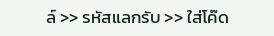ล์ >> รหัสแลกรับ >> ใส่โค๊ด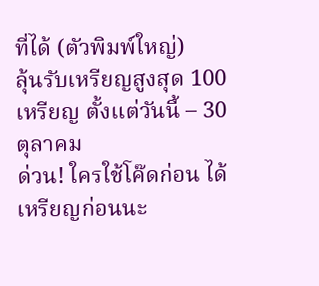ที่ได้ (ตัวพิมพ์ใหญ่)
ลุ้นรับเหรียญสูงสุด 100 เหรียญ ตั้งแต่วันนี้ – 30 ตุลาคม
ด่วน! ใครใช้โค๊ดก่อน ได้เหรียญก่อนนะ